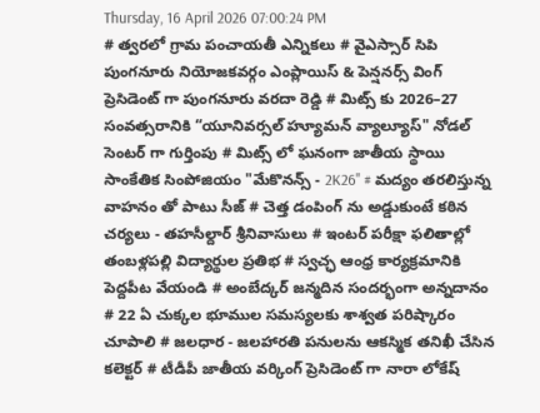Thursday, 16 April 2026 07:00:24 PM
# త్వరలో గ్రామ పంచాయతీ ఎన్నికలు # వైఎస్సార్ సిపి పుంగనూరు నియోజకవర్గం ఎంప్లాయిస్ & పెన్షనర్స్ వింగ్ ప్రెసిడెంట్ గా పుంగనూరు వరదా రెడ్డి # మిట్స్ కు 2026–27 సంవత్సరానికి “యూనివర్సల్ హ్యూమన్ వ్యాల్యూస్" నోడల్ సెంటర్‌ గా గుర్తింపు # మిట్స్ లో ఘనంగా జాతీయ స్థాయి సాంకేతిక సింపోజియం "మేకొనన్స్ - 2K26" # మద్యం తరలిస్తున్న వాహనం తో పాటు సీజ్ # చెత్త డంపింగ్ ను అడ్డుకుంటే కఠిన చర్యలు - తహసీల్దార్ శ్రీనివాసులు # ఇంటర్ పరీక్షా ఫలితాల్లో తంబళ్లపల్లి విద్యార్థుల ప్రతిభ # స్వచ్ఛ ఆంధ్ర కార్యక్రమానికి పెద్దపీట వేయండి # అంబేద్కర్ జన్మదిన సందర్భంగా అన్నదానం # 22 ఏ చుక్కల భూముల సమస్యలకు శాశ్వత పరిష్కారం చూపాలి # జలధార - జలహారతి పనులను ఆకస్మిక తనిఖీ చేసిన కలెక్టర్ # టీడీపీ జాతీయ వర్కింగ్ ప్రెసిడెంట్ గా నారా లోకేష్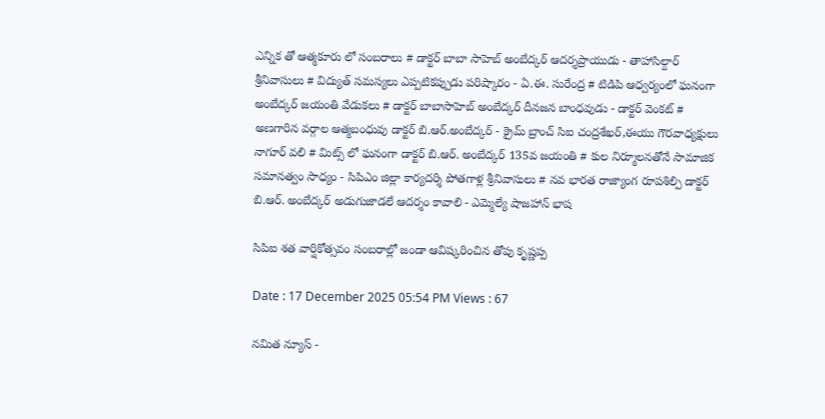ఎన్నిక తో ఆత్మకూరు లో సంబరాలు # డాక్టర్ బాబా సాహెబ్ అంబేద్కర్ ఆదర్శప్రాయుడు - తాహాసిల్దార్ శ్రీనివాసులు # విద్యుత్ సమస్యలు ఎప్పటికప్పుడు పరిష్కారం - ఏ.ఈ. సురేంద్ర # టిడిపి ఆధ్వర్యంలో ఘనంగా అంబేద్కర్ జయంతి వేడుకలు # డాక్టర్ బాబాసాహెబ్ అంబేద్కర్ దీనజన బాంధవుడు - డాక్టర్ వెంకట్ # అణగారిన వర్గాల ఆత్మబంధువు డాక్టర్ బి.ఆర్.అంబేద్కర్ - క్రైమ్ బ్రాంచ్ సిఐ చంద్రశేఖర్,ఈయు గౌరవాధ్యక్షులు నాగూర్ వలి # మిట్స్ లో ఘనంగా డాక్టర్ బి.ఆర్. అంబేద్కర్ 135వ జయంతి # కుల నిర్మూలనతోనే సామాజిక సమానత్వం సాధ్యం - సిపిఎం జిల్లా కార్యదర్శి పోతగాళ్ల శ్రీనివాసులు # నవ భారత రాజ్యాంగ రూపశిల్పి డాక్టర్ బి.ఆర్. అంబేద్కర్ అడుగుజాడలే ఆదర్శం కావాలి - ఎమ్మెల్యే షాజహాన్ భాష

సిపిఐ శత వార్షికోత్సవం సంబరాల్లో జండా ఆవిష్కరించిన తోపు కృష్ణప్ప

Date : 17 December 2025 05:54 PM Views : 67

నమిత న్యూస్ -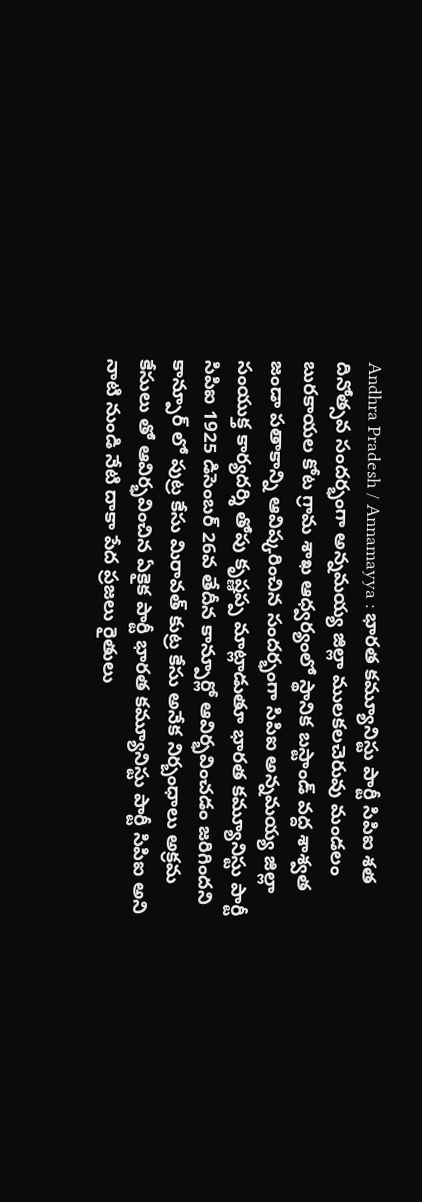Andhra Pradesh / Annamayya : భారత కమ్యూనిస్టు పార్టీ సిపిఐ శత దినోత్సవ సందర్భంగా అన్నమయ్య జిల్లా ములకలచెరువు మండలం బురకాయల కోట గ్రామ శాఖ ఆధ్వర్యంలో స్థానిక బస్టాండ్ వద్ద శాశ్వత జండా పతాకాన్ని ఆవిష్కరించిన సందర్భంగా సిపిఐ అన్నమయ్య జిల్లా సంయుక్త కార్యదర్శి తోపు కృష్ణప్ప మాట్లాడుతూ భారత కమ్యూనిస్టు పార్టీ సిపిఐ 1925 డిసెంబర్ 26వ తేదీన కాన్పూర్లో ఆవిర్భవించడం జరిగిందని కాన్పూర్ లో పుట్ర కేసు మిరావత్ కుట్ర కేసు అనేక నిర్బంధాలు అక్రమ కేసులు తో ఆవిర్భవించిన ఏకైక పార్టీ భారత కమ్యూనిస్టు పార్టీ సిపిఐ అని నాటి నుండి నేటి దాకా పేద ప్రజలు రైతులు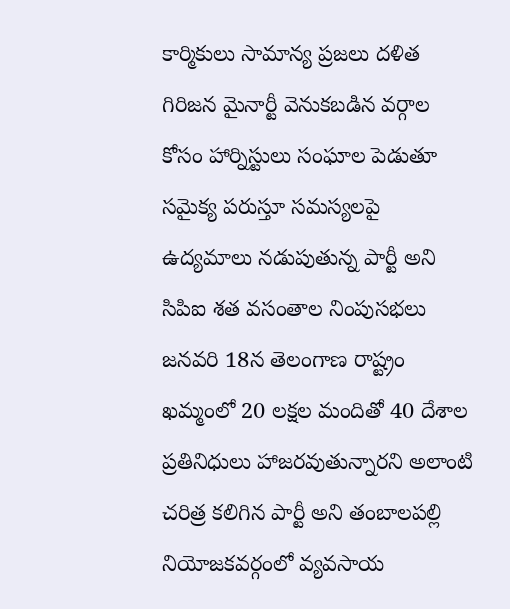కార్మికులు సామాన్య ప్రజలు దళిత గిరిజన మైనార్టీ వెనుకబడిన వర్గాల కోసం హార్నిస్టులు సంఘాల పెడుతూ సమైక్య పరుస్తూ సమస్యలపై ఉద్యమాలు నడుపుతున్న పార్టీ అని సిపిఐ శత వసంతాల నింపుసభలు జనవరి 18న తెలంగాణ రాష్ట్రం ఖమ్మంలో 20 లక్షల మందితో 40 దేశాల ప్రతినిధులు హాజరవుతున్నారని అలాంటి చరిత్ర కలిగిన పార్టీ అని తంబాలపల్లి నియోజకవర్గంలో వ్యవసాయ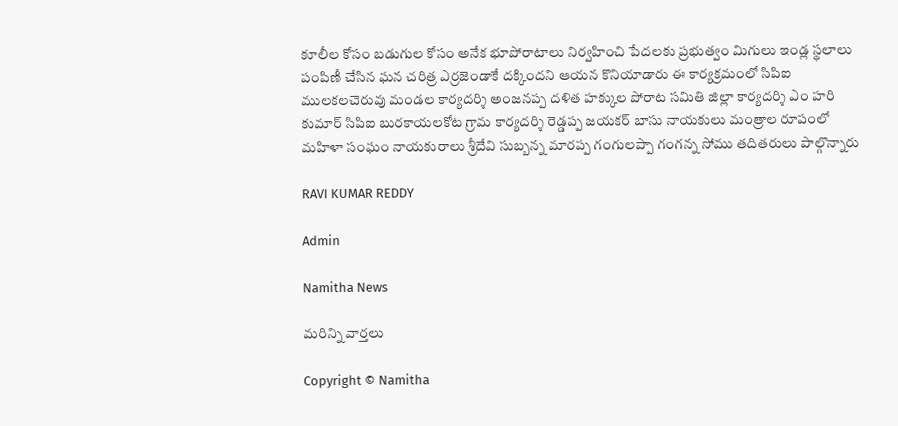కూలీల కోసం బడుగుల కోసం అనేక భూపోరాటాలు నిర్వహించి పేదలకు ప్రభుత్వం మిగులు ఇండ్ల స్థలాలు పంపిణీ చేసిన ఘన చరిత్ర ఎర్రజెండాకే దక్కిందని ఆయన కొనియాడారు ఈ కార్యక్రమంలో సిపిఐ ములకలచెరువు మండల కార్యదర్శి అంజనప్ప దళిత హక్కుల పోరాట సమితి జిల్లా కార్యదర్శి ఎం హరి కుమార్ సిపిఐ బురకాయలకోట గ్రామ కార్యదర్శి రెడ్డప్ప జయకర్ బాసు నాయకులు మంత్రాల రూపంలో మహిళా సంఘం నాయకురాలు శ్రీదేవి సుబ్బన్న మారప్ప గంగులప్పా గంగన్న సోము తదితరులు పాల్గొన్నారు

RAVI KUMAR REDDY

Admin

Namitha News

మరిన్ని వార్తలు

Copyright © Namitha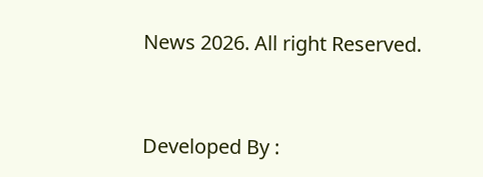News 2026. All right Reserved.



Developed By :